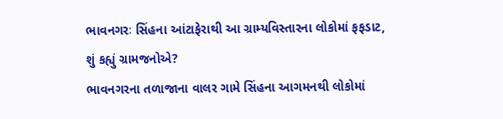ભાવનગરઃ સિંહના આંટાફેરાથી આ ગ્રામ્યવિસ્તારના લોકોમાં ફફડાટ, શું કહ્યું ગ્રામજનોએ?
ભાવનગરના તળાજાના વાલર ગામે સિંહના આગમનથી લોકોમાં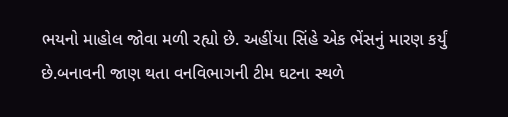ભયનો માહોલ જોવા મળી રહ્યો છે. અહીંયા સિંહે એક ભેંસનું મારણ કર્યું છે.બનાવની જાણ થતા વનવિભાગની ટીમ ઘટના સ્થળે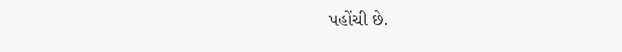પહોંચી છે.